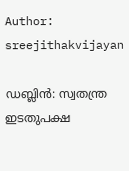Author: sreejithakvijayan

ഡബ്ലിൻ: സ്വതന്ത്ര ഇടതുപക്ഷ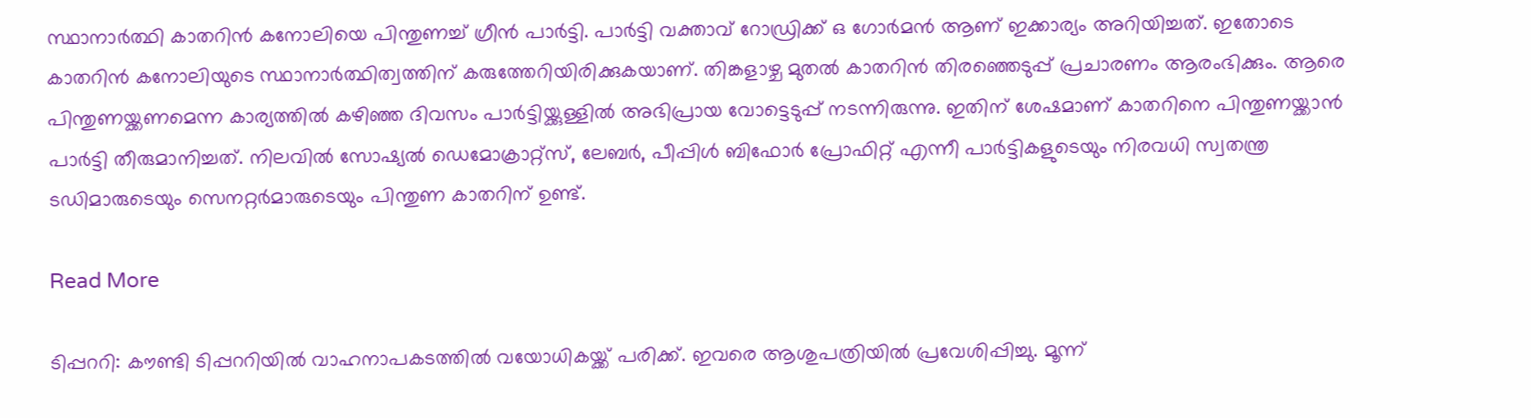സ്ഥാനാർത്ഥി കാതറിൻ കനോലിയെ പിന്തുണച്ച് ഗ്രീൻ പാർട്ടി. പാർട്ടി വക്താവ് റോഡ്രിക്ക് ഒ ഗോർമൻ ആണ് ഇക്കാര്യം അറിയിച്ചത്. ഇതോടെ കാതറിൻ കനോലിയുടെ സ്ഥാനാർത്ഥിത്വത്തിന് കരുത്തേറിയിരിക്കുകയാണ്. തിങ്കളാഴ്ച മുതൽ കാതറിൻ തിരഞ്ഞെടുപ്പ് പ്രചാരണം ആരംഭിക്കും. ആരെ പിന്തുണയ്ക്കണമെന്ന കാര്യത്തിൽ കഴിഞ്ഞ ദിവസം പാർട്ടിയ്ക്കുള്ളിൽ അഭിപ്രായ വോട്ടെടുപ്പ് നടന്നിരുന്നു. ഇതിന് ശേഷമാണ് കാതറിനെ പിന്തുണയ്ക്കാൻ പാർട്ടി തീരുമാനിച്ചത്. നിലവിൽ സോഷ്യൽ ഡെമോക്രാറ്റ്‌സ്, ലേബർ, പീപ്പിൾ ബിഫോർ പ്രോഫിറ്റ് എന്നീ പാർട്ടികളുടെയും നിരവധി സ്വതന്ത്ര ടഡിമാരുടെയും സെനറ്റർമാരുടെയും പിന്തുണ കാതറിന് ഉണ്ട്.

Read More

ടിപ്പററി: കൗണ്ടി ടിപ്പററിയിൽ വാഹനാപകടത്തിൽ വയോധികയ്ക്ക് പരിക്ക്. ഇവരെ ആശുപത്രിയിൽ പ്രവേശിപ്പിച്ചു. മൂന്ന്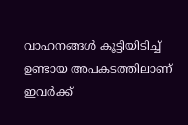വാഹനങ്ങൾ കൂട്ടിയിടിച്ച് ഉണ്ടായ അപകടത്തിലാണ് ഇവർക്ക്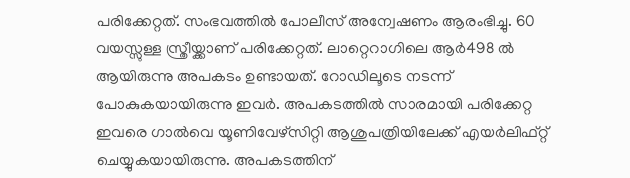പരിക്കേറ്റത്. സംഭവത്തിൽ പോലീസ് അന്വേഷണം ആരംഭിച്ചു. 60 വയസ്സുള്ള സ്ത്രീയ്ക്കാണ് പരിക്കേറ്റത്. ലാറ്റെറാഗിലെ ആർ498 ൽ ആയിരുന്നു അപകടം ഉണ്ടായത്. റോഡിലൂടെ നടന്ന് പോകുകയായിരുന്നു ഇവർ. അപകടത്തിൽ സാരമായി പരിക്കേറ്റ ഇവരെ ഗാൽവെ യൂണിവേഴ്‌സിറ്റി ആശുപത്രിയിലേക്ക് എയർലിഫ്റ്റ് ചെയ്യുകയായിരുന്നു. അപകടത്തിന്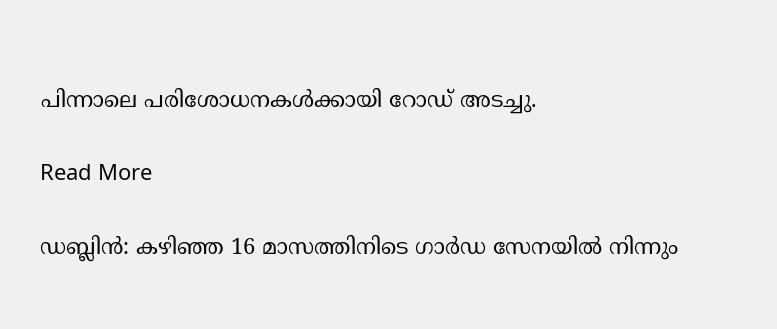പിന്നാലെ പരിശോധനകൾക്കായി റോഡ് അടച്ചു.

Read More

ഡബ്ലിൻ: കഴിഞ്ഞ 16 മാസത്തിനിടെ ഗാർഡ സേനയിൽ നിന്നും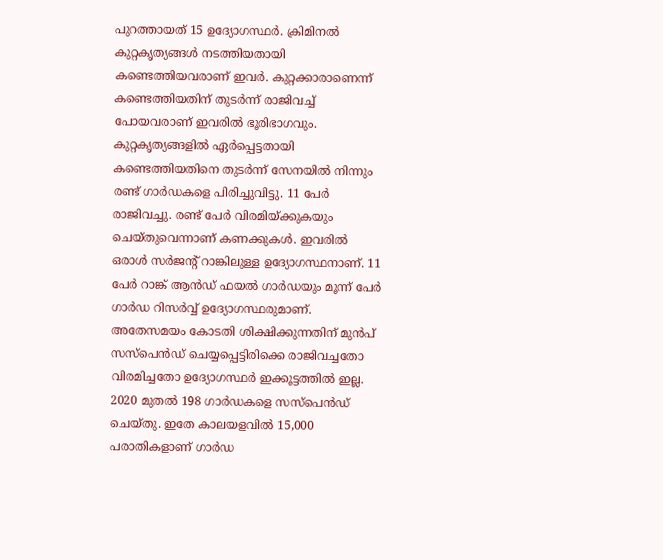പുറത്തായത് 15 ഉദ്യോഗസ്ഥർ. ക്രിമിനൽ കുറ്റകൃത്യങ്ങൾ നടത്തിയതായി കണ്ടെത്തിയവരാണ് ഇവർ. കുറ്റക്കാരാണെന്ന് കണ്ടെത്തിയതിന് തുടർന്ന് രാജിവച്ച് പോയവരാണ് ഇവരിൽ ഭൂരിഭാഗവും. കുറ്റകൃത്യങ്ങളിൽ ഏർപ്പെട്ടതായി കണ്ടെത്തിയതിനെ തുടർന്ന് സേനയിൽ നിന്നും രണ്ട് ഗാർഡകളെ പിരിച്ചുവിട്ടു. 11 പേർ രാജിവച്ചു. രണ്ട് പേർ വിരമിയ്ക്കുകയും ചെയ്തുവെന്നാണ് കണക്കുകൾ. ഇവരിൽ ഒരാൾ സർജന്റ് റാങ്കിലുള്ള ഉദ്യോഗസ്ഥനാണ്. 11 പേർ റാങ്ക് ആൻഡ് ഫയൽ ഗാർഡയും മൂന്ന് പേർ ഗാർഡ റിസർവ്വ് ഉദ്യോഗസ്ഥരുമാണ്. അതേസമയം കോടതി ശിക്ഷിക്കുന്നതിന് മുൻപ് സസ്പെൻഡ് ചെയ്യപ്പെട്ടിരിക്കെ രാജിവച്ചതോ വിരമിച്ചതോ ഉദ്യോഗസ്ഥർ ഇക്കൂട്ടത്തിൽ ഇല്ല. 2020 മുതൽ 198 ഗാർഡകളെ സസ്‌പെൻഡ് ചെയ്തു. ഇതേ കാലയളവിൽ 15,000 പരാതികളാണ് ഗാർഡ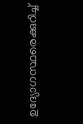ഉദ്യോഗസ്ഥരെക്കുറിച്ച്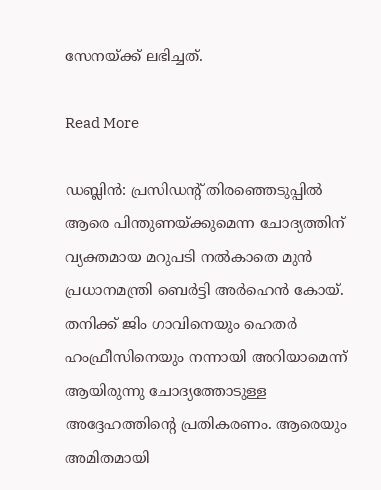സേനയ്ക്ക് ലഭിച്ചത്.

Read More

ഡബ്ലിൻ: പ്രസിഡന്റ് തിരഞ്ഞെടുപ്പിൽ ആരെ പിന്തുണയ്ക്കുമെന്ന ചോദ്യത്തിന് വ്യക്തമായ മറുപടി നൽകാതെ മുൻ പ്രധാനമന്ത്രി ബെർട്ടി അർഹെൻ കോയ്. തനിക്ക് ജിം ഗാവിനെയും ഹെതർ ഹംഫ്രീസിനെയും നന്നായി അറിയാമെന്ന് ആയിരുന്നു ചോദ്യത്തോടുള്ള അദ്ദേഹത്തിന്റെ പ്രതികരണം. ആരെയും അമിതമായി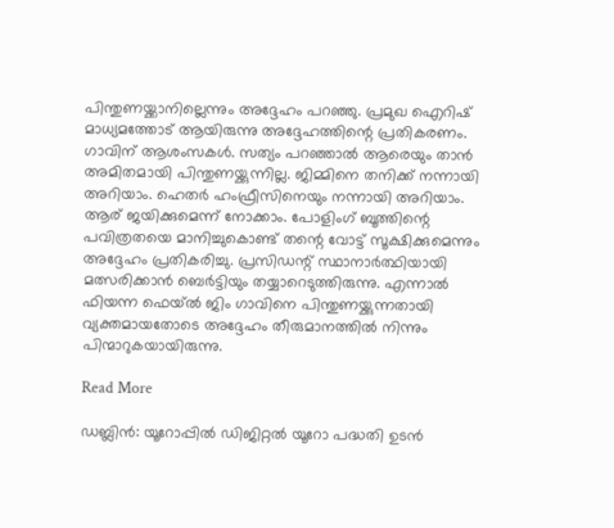പിന്തുണയ്ക്കാനില്ലെന്നും അദ്ദേഹം പറഞ്ഞു. പ്രമുഖ ഐറിഷ് മാധ്യമത്തോട് ആയിരുന്നു അദ്ദേഹത്തിന്റെ പ്രതികരണം. ഗാവിന് ആശംസകൾ. സത്യം പറഞ്ഞാൽ ആരെയും താൻ അമിതമായി പിന്തുണയ്ക്കുന്നില്ല. ജിമ്മിനെ തനിക്ക് നന്നായി അറിയാം. ഹെതർ ഹംഫ്രീസിനെയും നന്നായി അറിയാം. ആര് ജയിക്കുമെന്ന് നോക്കാം. പോളിംഗ് ബൂത്തിന്റെ പവിത്രതയെ മാനിച്ചുകൊണ്ട് തന്റെ വോട്ട് സൂക്ഷിക്കുമെന്നും അദ്ദേഹം പ്രതികരിച്ചു. പ്രസിഡന്റ് സ്ഥാനാർത്ഥിയായി മത്സരിക്കാൻ ബെർട്ടിയും തയ്യാറെടുത്തിരുന്നു. എന്നാൽ ഫിയന്ന ഫെയ്ൽ ജിം ഗാവിനെ പിന്തുണയ്ക്കുന്നതായി വ്യക്തമായതോടെ അദ്ദേഹം തീരുമാനത്തിൽ നിന്നും പിന്മാറുകയായിരുന്നു.

Read More

ഡബ്ലിൻ: യൂറോപ്പിൽ ഡിജിറ്റൽ യൂറോ പദ്ധതി ഉടൻ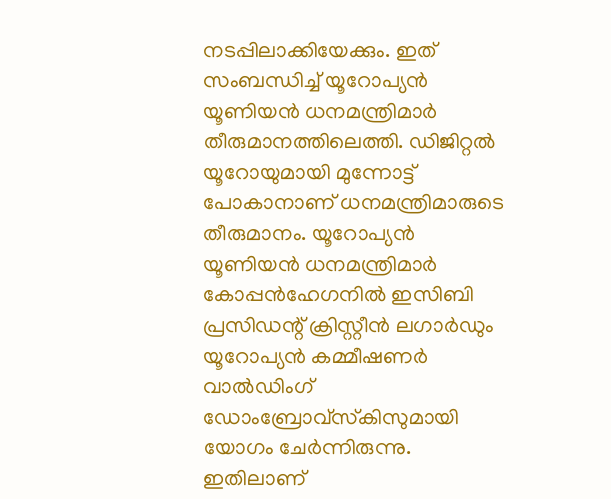നടപ്പിലാക്കിയേക്കും. ഇത് സംബന്ധിച്ച് യൂറോപ്യൻ യൂണിയൻ ധനമന്ത്രിമാർ തീരുമാനത്തിലെത്തി. ഡിജിറ്റൽ യൂറോയുമായി മുന്നോട്ട് പോകാനാണ് ധനമന്ത്രിമാരുടെ തീരുമാനം. യൂറോപ്യൻ യൂണിയൻ ധനമന്ത്രിമാർ കോപ്പൻഹേഗനിൽ ഇസിബി പ്രസിഡന്റ് ക്രിസ്റ്റീൻ ലഗാർഡും യൂറോപ്യൻ കമ്മീഷണർ വാൽഡിംഗ് ഡോംബ്രോവ്‌സ്‌കിസുമായി യോഗം ചേർന്നിരുന്നു. ഇതിലാണ്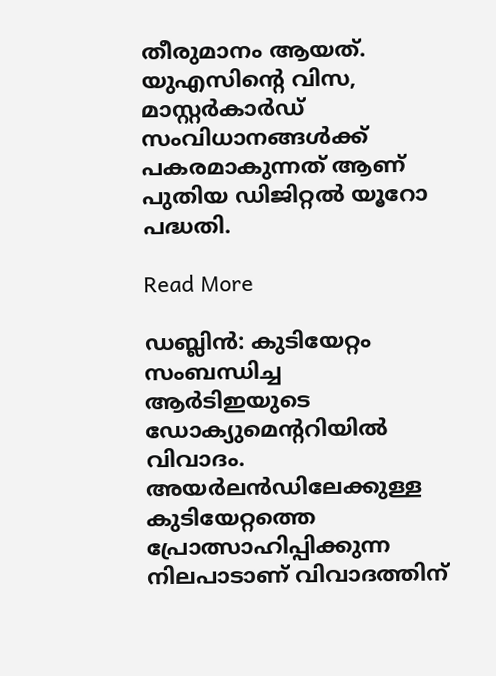തീരുമാനം ആയത്. യുഎസിന്റെ വിസ, മാസ്റ്റർകാർഡ് സംവിധാനങ്ങൾക്ക് പകരമാകുന്നത് ആണ് പുതിയ ഡിജിറ്റൽ യൂറോ പദ്ധതി.

Read More

ഡബ്ലിൻ: കുടിയേറ്റം സംബന്ധിച്ച ആർടിഇയുടെ ഡോക്യുമെന്ററിയിൽ വിവാദം. അയർലൻഡിലേക്കുള്ള കുടിയേറ്റത്തെ പ്രോത്സാഹിപ്പിക്കുന്ന നിലപാടാണ് വിവാദത്തിന്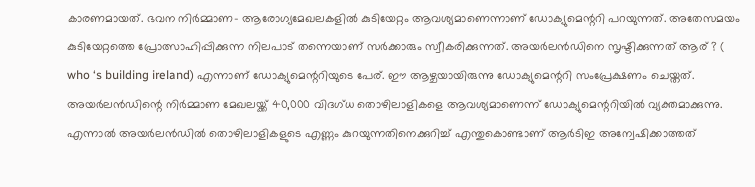കാരണമായത്. ഭവന നിർമ്മാണ- ആരോഗ്യമേഖലകളിൽ കുടിയേറ്റം ആവശ്യമാണെന്നാണ് ഡോക്യുമെന്ററി പറയുന്നത്. അതേസമയം കുടിയേറ്റത്തെ പ്രോത്സാഹിപ്പിക്കുന്ന നിലപാട് തന്നെയാണ് സർക്കാരും സ്വീകരിക്കുന്നത്. അയർലൻഡിനെ സൃഷ്ടിക്കുന്നത് ആര് ? ( who ‘s building ireland) എന്നാണ് ഡോക്യുമെന്ററിയുടെ പേര്. ഈ ആഴ്ചയായിരുന്നു ഡോക്യുമെന്ററി സംപ്രേക്ഷണം ചെയ്തത്. അയർലൻഡിന്റെ നിർമ്മാണ മേഖലയ്ക്ക് 40,000 വിദഗ്ധ തൊഴിലാളികളെ ആവശ്യമാണെന്ന് ഡോക്യുമെന്ററിയിൽ വ്യക്തമാക്കുന്നു. എന്നാൽ അയർലൻഡിൽ തൊഴിലാളികളുടെ എണ്ണം കുറയുന്നതിനെക്കുറിച്ച് എന്തുകൊണ്ടാണ് ആർടിഇ അന്വേഷിക്കാത്തത്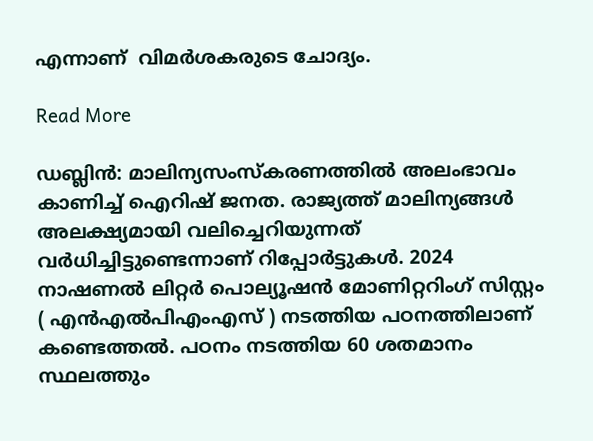എന്നാണ്  വിമർശകരുടെ ചോദ്യം.

Read More

ഡബ്ലിൻ: മാലിന്യസംസ്‌കരണത്തിൽ അലംഭാവം കാണിച്ച് ഐറിഷ് ജനത. രാജ്യത്ത് മാലിന്യങ്ങൾ അലക്ഷ്യമായി വലിച്ചെറിയുന്നത് വർധിച്ചിട്ടുണ്ടെന്നാണ് റിപ്പോർട്ടുകൾ. 2024 നാഷണൽ ലിറ്റർ പൊല്യൂഷൻ മോണിറ്ററിംഗ് സിസ്റ്റം ( എൻഎൽപിഎംഎസ് ) നടത്തിയ പഠനത്തിലാണ് കണ്ടെത്തൽ. പഠനം നടത്തിയ 60 ശതമാനം സ്ഥലത്തും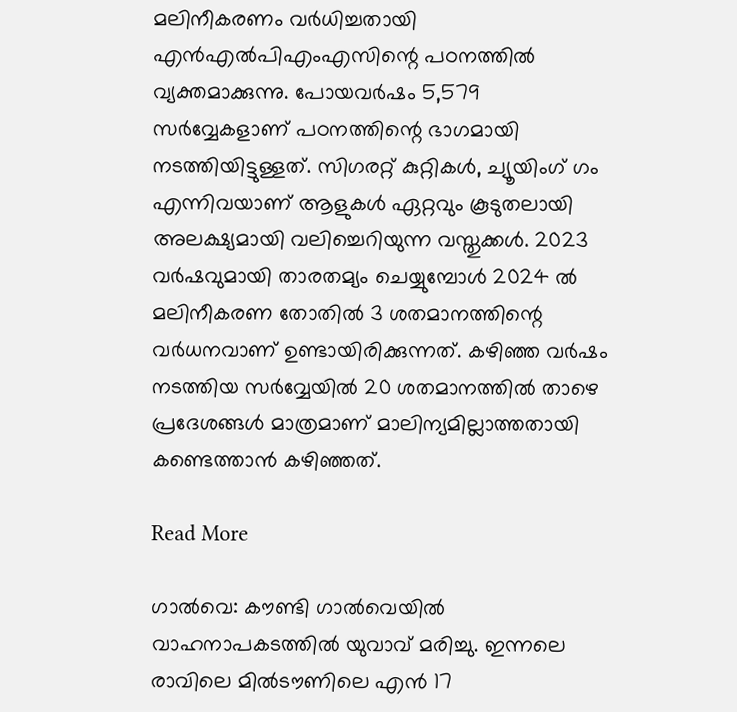മലിനീകരണം വർധിച്ചതായി എൻഎൽപിഎംഎസിന്റെ പഠനത്തിൽ വ്യക്തമാക്കുന്നു. പോയവർഷം 5,579 സർവ്വേകളാണ് പഠനത്തിന്റെ ഭാഗമായി നടത്തിയിട്ടുള്ളത്. സിഗരറ്റ് കുറ്റികൾ, ച്യൂയിംഗ് ഗം എന്നിവയാണ് ആളുകൾ ഏറ്റവും കൂടുതലായി അലക്ഷ്യമായി വലിച്ചെറിയുന്ന വസ്തുക്കൾ. 2023 വർഷവുമായി താരതമ്യം ചെയ്യുമ്പോൾ 2024 ൽ മലിനീകരണ തോതിൽ 3 ശതമാനത്തിന്റെ വർധനവാണ് ഉണ്ടായിരിക്കുന്നത്. കഴിഞ്ഞ വർഷം നടത്തിയ സർവ്വേയിൽ 20 ശതമാനത്തിൽ താഴെ പ്രദേശങ്ങൾ മാത്രമാണ് മാലിന്യമില്ലാത്തതായി കണ്ടെത്താൻ കഴിഞ്ഞത്.

Read More

ഗാൽവെ: കൗണ്ടി ഗാൽവെയിൽ വാഹനാപകടത്തിൽ യുവാവ് മരിച്ചു. ഇന്നലെ രാവിലെ മിൽടൗണിലെ എൻ 17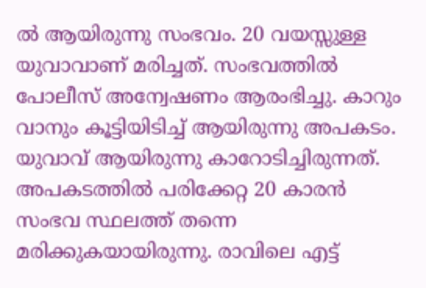ൽ ആയിരുന്നു സംഭവം. 20 വയസ്സുള്ള യുവാവാണ് മരിച്ചത്. സംഭവത്തിൽ പോലീസ് അന്വേഷണം ആരംഭിച്ചു. കാറും വാനും കൂട്ടിയിടിച്ച് ആയിരുന്നു അപകടം. യുവാവ് ആയിരുന്നു കാറോടിച്ചിരുന്നത്. അപകടത്തിൽ പരിക്കേറ്റ 20 കാരൻ സംഭവ സ്ഥലത്ത് തന്നെ മരിക്കുകയായിരുന്നു. രാവിലെ എട്ട്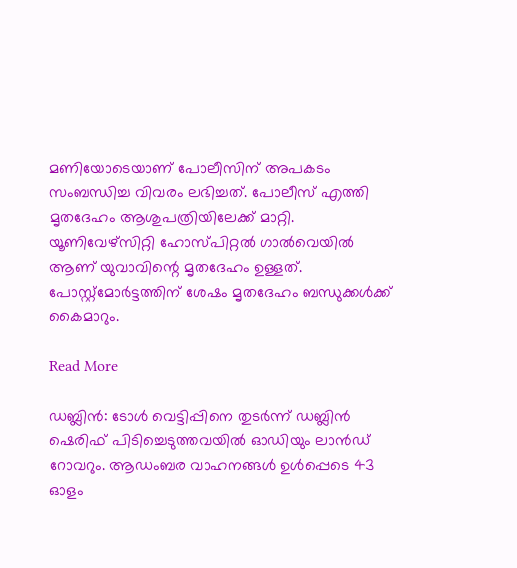മണിയോടെയാണ് പോലീസിന് അപകടം സംബന്ധിച്ച വിവരം ലഭിച്ചത്. പോലീസ് എത്തി മൃതദേഹം ആശുപത്രിയിലേക്ക് മാറ്റി. യൂണിവേഴ്‌സിറ്റി ഹോസ്പിറ്റൽ ഗാൽവെയിൽ ആണ് യുവാവിന്റെ മൃതദേഹം ഉള്ളത്. പോസ്റ്റ്‌മോർട്ടത്തിന് ശേഷം മൃതദേഹം ബന്ധുക്കൾക്ക് കൈമാറും.

Read More

ഡബ്ലിൻ: ടോൾ വെട്ടിപ്പിനെ തുടർന്ന് ഡബ്ലിൻ ഷെരിഫ് പിടിച്ചെടുത്തവയിൽ ഓഡിയും ലാൻഡ് റോവറും. ആഡംബര വാഹനങ്ങൾ ഉൾപ്പെടെ 43 ഓളം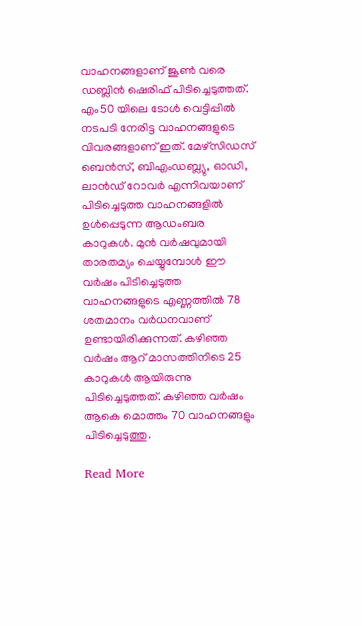വാഹനങ്ങളാണ് ജൂൺ വരെ ഡബ്ലിൻ ഷെരിഫ് പിടിച്ചെടുത്തത്. എം50 യിലെ ടോൾ വെട്ടിപ്പിൽ നടപടി നേരിട്ട വാഹനങ്ങളുടെ വിവരങ്ങളാണ് ഇത്. മേഴ്‌സിഡസ് ബെൻസ്, ബിഎംഡബ്ല്യു, ഓഡി, ലാൻഡ് റോവർ എന്നിവയാണ് പിടിച്ചെടുത്ത വാഹനങ്ങളിൽ ഉൾപ്പെടുന്ന ആഡംബര കാറുകൾ. മുൻ വർഷവുമായി താരതമ്യം ചെയ്യുമ്പോൾ ഈ വർഷം പിടിച്ചെടുത്ത വാഹനങ്ങളുടെ എണ്ണത്തിൽ 78 ശതമാനം വർധനവാണ് ഉണ്ടായിരിക്കുന്നത്. കഴിഞ്ഞ വർഷം ആറ് മാസത്തിനിടെ 25 കാറുകൾ ആയിരുന്നു പിടിച്ചെടുത്തത്. കഴിഞ്ഞ വർഷം ആകെ മൊത്തം 70 വാഹനങ്ങളും പിടിച്ചെടുത്തു.

Read More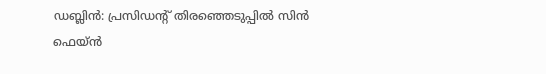ഡബ്ലിൻ: പ്രസിഡന്റ് തിരഞ്ഞെടുപ്പിൽ സിൻ ഫെയ്ൻ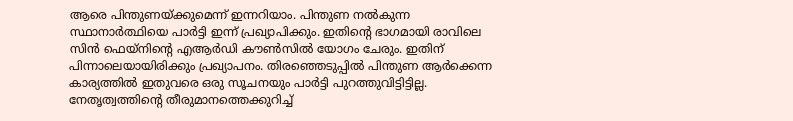ആരെ പിന്തുണയ്ക്കുമെന്ന് ഇന്നറിയാം. പിന്തുണ നൽകുന്ന സ്ഥാനാർത്ഥിയെ പാർട്ടി ഇന്ന് പ്രഖ്യാപിക്കും. ഇതിന്റെ ഭാഗമായി രാവിലെ സിൻ ഫെയ്‌നിന്റെ എആർഡി കൗൺസിൽ യോഗം ചേരും. ഇതിന് പിന്നാലെയായിരിക്കും പ്രഖ്യാപനം. തിരഞ്ഞെടുപ്പിൽ പിന്തുണ ആർക്കെന്ന കാര്യത്തിൽ ഇതുവരെ ഒരു സൂചനയും പാർട്ടി പുറത്തുവിട്ടിട്ടില്ല. നേതൃത്വത്തിന്റെ തീരുമാനത്തെക്കുറിച്ച്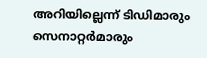അറിയില്ലെന്ന് ടിഡിമാരും സെനാറ്റർമാരും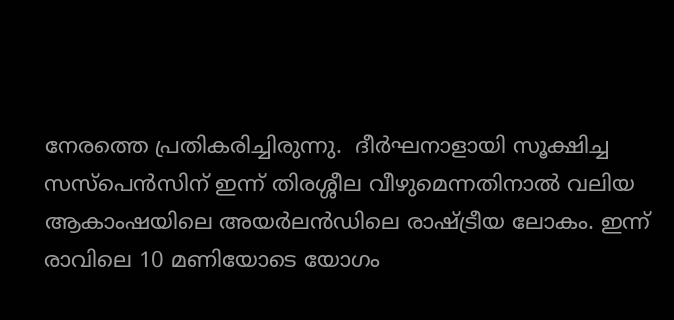നേരത്തെ പ്രതികരിച്ചിരുന്നു.  ദീർഘനാളായി സൂക്ഷിച്ച സസ്‌പെൻസിന് ഇന്ന് തിരശ്ശീല വീഴുമെന്നതിനാൽ വലിയ ആകാംഷയിലെ അയർലൻഡിലെ രാഷ്ട്രീയ ലോകം. ഇന്ന് രാവിലെ 10 മണിയോടെ യോഗം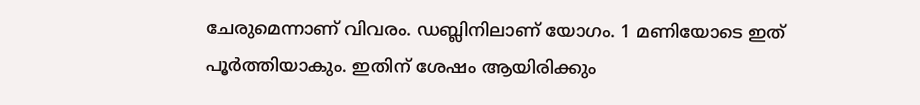ചേരുമെന്നാണ് വിവരം. ഡബ്ലിനിലാണ് യോഗം. 1 മണിയോടെ ഇത് പൂർത്തിയാകും. ഇതിന് ശേഷം ആയിരിക്കും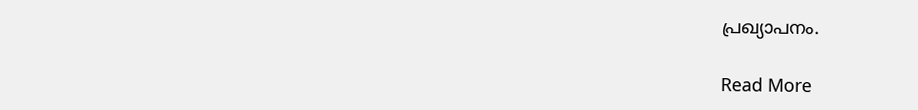പ്രഖ്യാപനം.

Read More